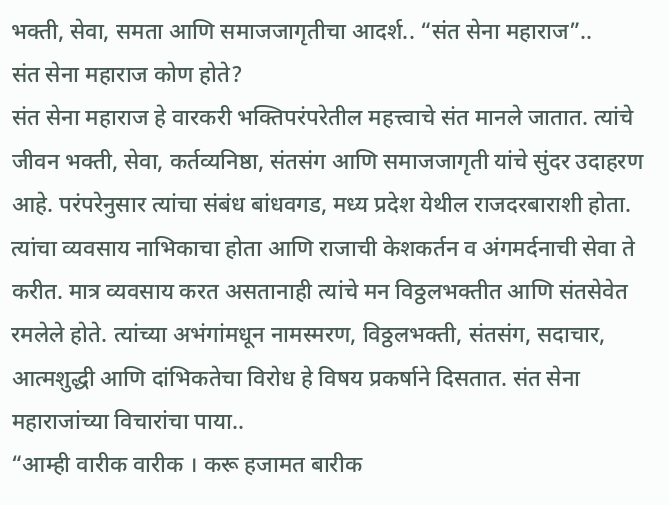भक्ती, सेवा, समता आणि समाजजागृतीचा आदर्श.. “संत सेना महाराज”..
संत सेना महाराज कोण होते?
संत सेना महाराज हे वारकरी भक्तिपरंपरेतील महत्त्वाचे संत मानले जातात. त्यांचे जीवन भक्ती, सेवा, कर्तव्यनिष्ठा, संतसंग आणि समाजजागृती यांचे सुंदर उदाहरण आहे. परंपरेनुसार त्यांचा संबंध बांधवगड, मध्य प्रदेश येथील राजदरबाराशी होता. त्यांचा व्यवसाय नाभिकाचा होता आणि राजाची केशकर्तन व अंगमर्दनाची सेवा ते करीत. मात्र व्यवसाय करत असतानाही त्यांचे मन विठ्ठलभक्तीत आणि संतसेवेत रमलेले होते. त्यांच्या अभंगांमधून नामस्मरण, विठ्ठलभक्ती, संतसंग, सदाचार, आत्मशुद्धी आणि दांभिकतेचा विरोध हे विषय प्रकर्षाने दिसतात. संत सेना महाराजांच्या विचारांचा पाया..
“आम्ही वारीक वारीक । करू हजामत बारीक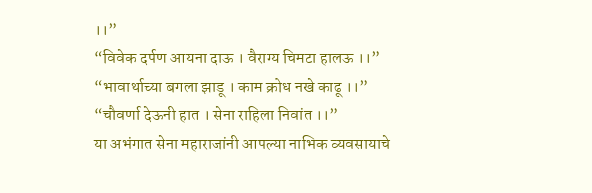।।”
“विवेक दर्पण आयना दाऊ । वैराग्य चिमटा हालऊ ।।”
“भावार्थाच्या बगला झाडू । काम क्रोध नखे काढू ।।”
“चौवर्णा देऊनी हात । सेना राहिला निवांत ।।”
या अभंगात सेना महाराजांनी आपल्या नाभिक व्यवसायाचे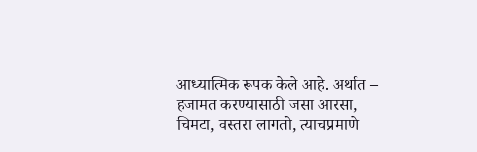आध्यात्मिक रूपक केले आहे. अर्थात – हजामत करण्यासाठी जसा आरसा, चिमटा, वस्तरा लागतो, त्याचप्रमाणे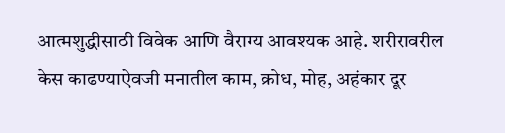आत्मशुद्धीसाठी विवेक आणि वैराग्य आवश्यक आहे. शरीरावरील केस काढण्याऐवजी मनातील काम, क्रोध, मोह, अहंकार दूर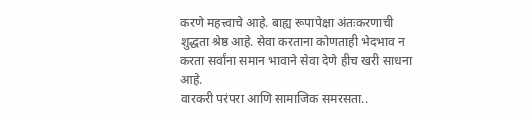करणे महत्त्वाचे आहे. बाह्य रूपापेक्षा अंतःकरणाची शुद्धता श्रेष्ठ आहे. सेवा करताना कोणताही भेदभाव न करता सर्वांना समान भावाने सेवा देणे हीच खरी साधना आहे.
वारकरी परंपरा आणि सामाजिक समरसता..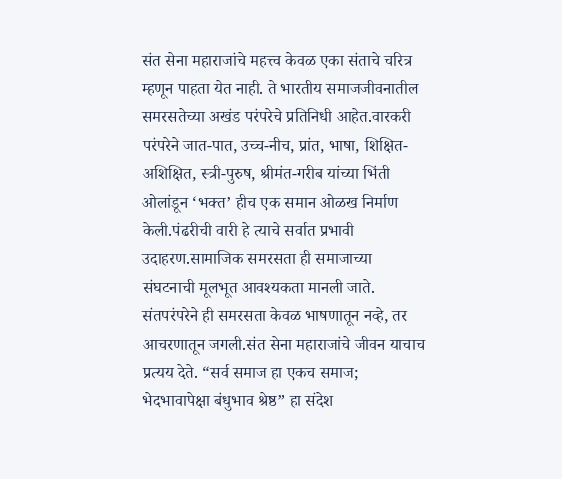संत सेना महाराजांचे महत्त्व केवळ एका संताचे चरित्र म्हणून पाहता येत नाही. ते भारतीय समाजजीवनातील समरसतेच्या अखंड परंपरेचे प्रतिनिधी आहेत.वारकरी परंपरेने जात-पात, उच्च-नीच, प्रांत, भाषा, शिक्षित-अशिक्षित, स्त्री-पुरुष, श्रीमंत-गरीब यांच्या भिंती ओलांडून ‘भक्त’ हीच एक समान ओळख निर्माण केली.पंढरीची वारी हे त्याचे सर्वात प्रभावी उदाहरण.सामाजिक समरसता ही समाजाच्या संघटनाची मूलभूत आवश्यकता मानली जाते. संतपरंपरेने ही समरसता केवळ भाषणातून नव्हे, तर आचरणातून जगली.संत सेना महाराजांचे जीवन याचाच प्रत्यय देते. “सर्व समाज हा एकच समाज; भेदभावापेक्षा बंधुभाव श्रेष्ठ” हा संदेश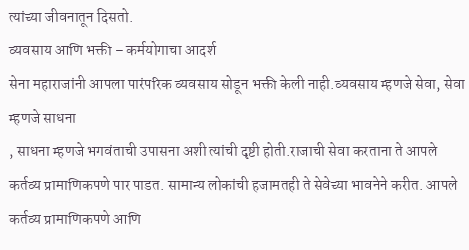त्यांच्या जीवनातून दिसतो.
व्यवसाय आणि भक्ती – कर्मयोगाचा आदर्श
सेना महाराजांनी आपला पारंपरिक व्यवसाय सोडून भक्ती केली नाही.व्यवसाय म्हणजे सेवा, सेवा म्हणजे साधना
, साधना म्हणजे भगवंताची उपासना अशी त्यांची दृष्टी होती.राजाची सेवा करताना ते आपले कर्तव्य प्रामाणिकपणे पार पाडत. सामान्य लोकांची हजामतही ते सेवेच्या भावनेने करीत. आपले कर्तव्य प्रामाणिकपणे आणि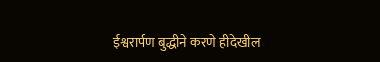ईश्वरार्पण बुद्धीने करणे हीदेखील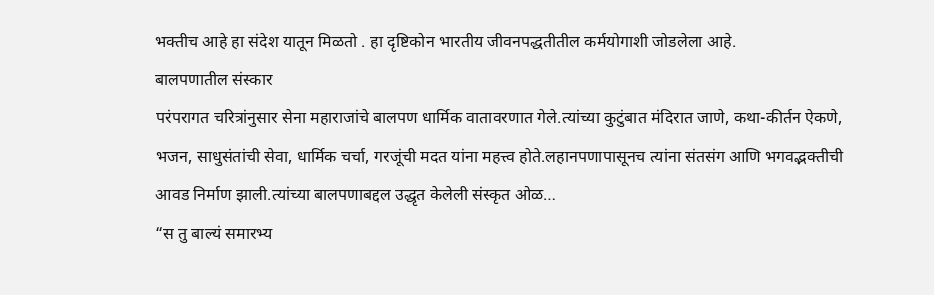भक्तीच आहे हा संदेश यातून मिळतो . हा दृष्टिकोन भारतीय जीवनपद्धतीतील कर्मयोगाशी जोडलेला आहे.
बालपणातील संस्कार
परंपरागत चरित्रांनुसार सेना महाराजांचे बालपण धार्मिक वातावरणात गेले.त्यांच्या कुटुंबात मंदिरात जाणे, कथा-कीर्तन ऐकणे, भजन, साधुसंतांची सेवा, धार्मिक चर्चा, गरजूंची मदत यांना महत्त्व होते.लहानपणापासूनच त्यांना संतसंग आणि भगवद्भक्तीची आवड निर्माण झाली.त्यांच्या बालपणाबद्दल उद्धृत केलेली संस्कृत ओळ…
“स तु बाल्यं समारभ्य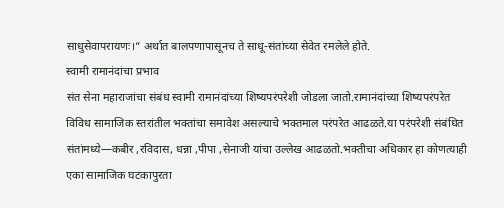साधुसेवापरायणः।” अर्थात बालपणापासूनच ते साधू-संतांच्या सेवेत रमलेले होते.
स्वामी रामानंदांचा प्रभाव
संत सेना महाराजांचा संबंध स्वामी रामानंदांच्या शिष्यपरंपरेशी जोडला जातो.रामानंदांच्या शिष्यपरंपरेत विविध सामाजिक स्तरांतील भक्तांचा समावेश असल्याचे भक्तमाल परंपरेत आढळते.या परंपरेशी संबंधित संतांमध्ये—कबीर ,रविदास, धन्ना ,पीपा ,सेनाजी यांचा उल्लेख आढळतो.भक्तीचा अधिकार हा कोणत्याही एका सामाजिक घटकापुरता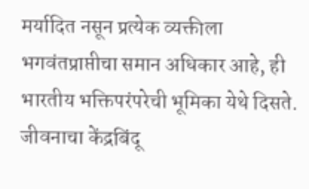मर्यादित नसून प्रत्येक व्यक्तीला भगवंतप्राप्तीचा समान अधिकार आहे, ही भारतीय भक्तिपरंपरेची भूमिका येथे दिसते.
जीवनाचा केंद्रबिंदू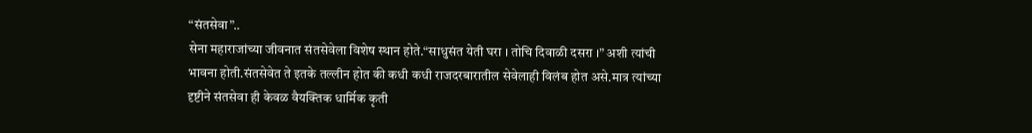“संतसेवा”..
सेना महाराजांच्या जीवनात संतसेवेला विशेष स्थान होते.“साधुसंत येती घरा । तोचि दिवाळी दसरा ।” अशी त्यांची भावना होती.संतसेवेत ते इतके तल्लीन होत की कधी कधी राजदरबारातील सेवेलाही विलंब होत असे.मात्र त्यांच्या दृष्टीने संतसेवा ही केवळ वैयक्तिक धार्मिक कृती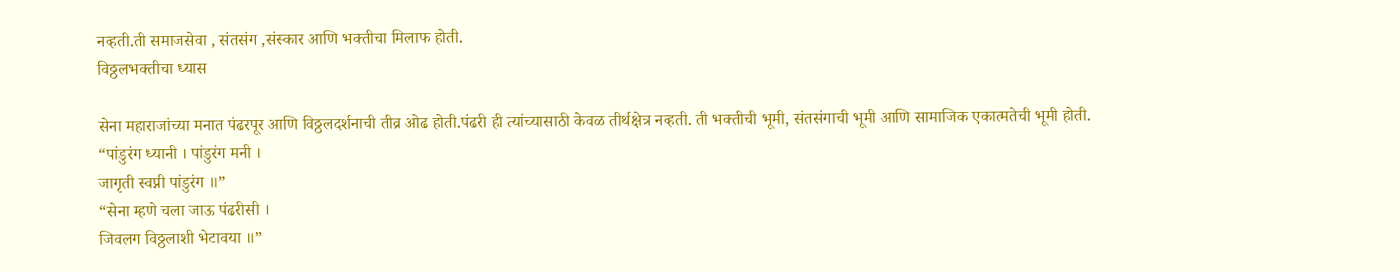नव्हती.ती समाजसेवा , संतसंग ,संस्कार आणि भक्तीचा मिलाफ होती.
विठ्ठलभक्तीचा ध्यास

सेना महाराजांच्या मनात पंढरपूर आणि विठ्ठलदर्शनाची तीव्र ओढ होती.पंढरी ही त्यांच्यासाठी केवळ तीर्थक्षेत्र नव्हती. ती भक्तीची भूमी, संतसंगाची भूमी आणि सामाजिक एकात्मतेची भूमी होती.
“पांडुरंग ध्यानी । पांडुरंग मनी ।
जागृती स्वप्नी पांडुरंग ॥”
“सेना म्हणे चला जाऊ पंढरीसी ।
जिवलग विठ्ठलाशी भेटावया ॥”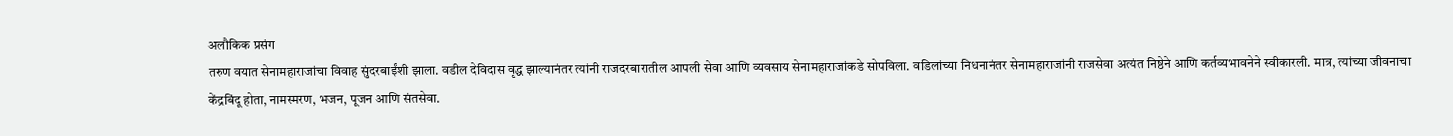अलौकिक प्रसंग
तरुण वयात सेनामहाराजांचा विवाह सुंदरबाईंशी झाला. वडील देविदास वृद्ध झाल्यानंतर त्यांनी राजदरबारातील आपली सेवा आणि व्यवसाय सेनामहाराजांकडे सोपविला. वडिलांच्या निधनानंतर सेनामहाराजांनी राजसेवा अत्यंत निष्ठेने आणि कर्तव्यभावनेने स्वीकारली. मात्र, त्यांच्या जीवनाचा केंद्रबिंदू होता, नामस्मरण, भजन, पूजन आणि संतसेवा.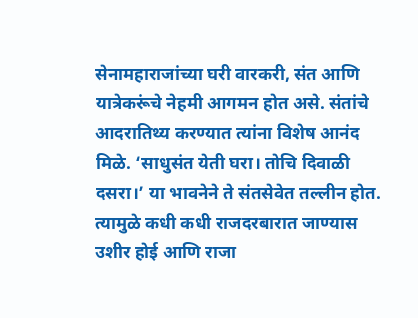सेनामहाराजांच्या घरी वारकरी, संत आणि यात्रेकरूंचे नेहमी आगमन होत असे. संतांचे आदरातिथ्य करण्यात त्यांना विशेष आनंद मिळे. ‘साधुसंत येती घरा। तोचि दिवाळी दसरा।’ या भावनेने ते संतसेवेत तल्लीन होत. त्यामुळे कधी कधी राजदरबारात जाण्यास उशीर होई आणि राजा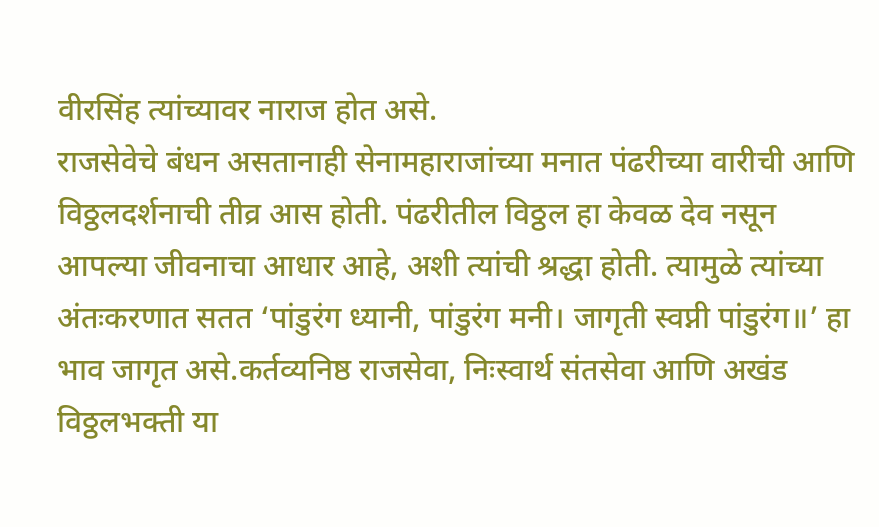वीरसिंह त्यांच्यावर नाराज होत असे.
राजसेवेचे बंधन असतानाही सेनामहाराजांच्या मनात पंढरीच्या वारीची आणि विठ्ठलदर्शनाची तीव्र आस होती. पंढरीतील विठ्ठल हा केवळ देव नसून आपल्या जीवनाचा आधार आहे, अशी त्यांची श्रद्धा होती. त्यामुळे त्यांच्या अंतःकरणात सतत ‘पांडुरंग ध्यानी, पांडुरंग मनी। जागृती स्वप्नी पांडुरंग॥’ हा भाव जागृत असे.कर्तव्यनिष्ठ राजसेवा, निःस्वार्थ संतसेवा आणि अखंड विठ्ठलभक्ती या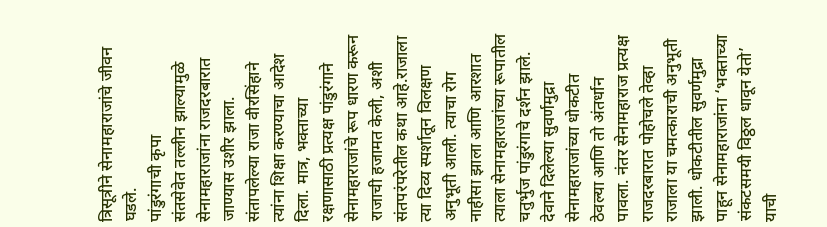त्रिसूत्रीने सेनामहाराजांचे जीवन घडले.
पांडुरंगाची कृपा
संतसेवेत तल्लीन झाल्यामुळे सेनामहाराजांना राजदरबारात जाण्यास उशीर झाला. संतापलेल्या राजा वीरसिंहाने त्यांना शिक्षा करण्याचा आदेश दिला. मात्र, भक्ताच्या रक्षणासाठी प्रत्यक्ष पांडुरंगाने सेनामहाराजांचे रूप धारण करून राजाची हजामत केली, अशी संतपरंपरेतील कथा आहे.राजाला त्या दिव्य स्पर्शातून विलक्षण अनुभूती आली. त्याचा रोग नाहीसा झाला आणि आरशात त्याला सेनामहाराजांच्या रूपातील चतुर्भुज पांडुरंगाचे दर्शन झाले. देवाने दिलेल्या सुवर्णमुद्रा सेनामहाराजांच्या धोकटीत ठेवल्या आणि तो अंतर्धान पावला. नंतर सेनामहाराज प्रत्यक्ष राजदरबारात पोहोचले तेव्हा राजाला या चमत्काराची अनुभूती झाली. धोकटीतील सुवर्णमुद्रा पाहून सेनामहाराजांना ‘भक्ताच्या संकटसमयी विठ्ठल धावून येतो’ याची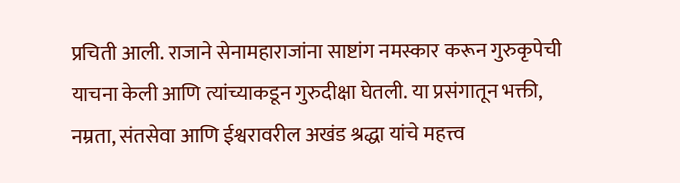प्रचिती आली. राजाने सेनामहाराजांना साष्टांग नमस्कार करून गुरुकृपेची याचना केली आणि त्यांच्याकडून गुरुदीक्षा घेतली. या प्रसंगातून भक्ती, नम्रता, संतसेवा आणि ईश्वरावरील अखंड श्रद्धा यांचे महत्त्व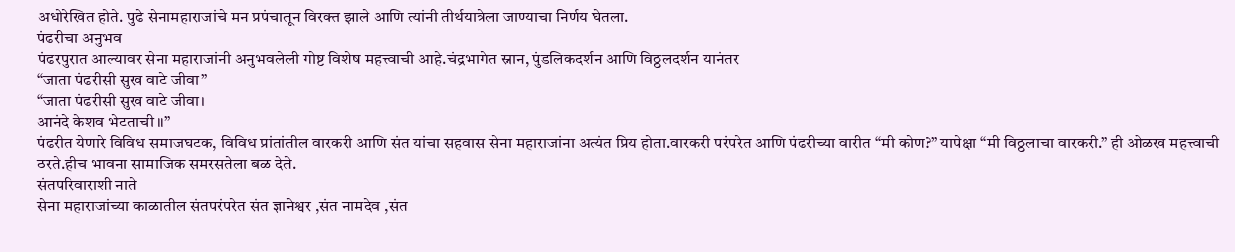अधोरेखित होते. पुढे सेनामहाराजांचे मन प्रपंचातून विरक्त झाले आणि त्यांनी तीर्थयात्रेला जाण्याचा निर्णय घेतला.
पंढरीचा अनुभव
पंढरपुरात आल्यावर सेना महाराजांनी अनुभवलेली गोष्ट विशेष महत्त्वाची आहे.चंद्रभागेत स्नान, पुंडलिकदर्शन आणि विठ्ठलदर्शन यानंतर
“जाता पंढरीसी सुख वाटे जीवा”
“जाता पंढरीसी सुख वाटे जीवा।
आनंदे केशव भेटताची ॥”
पंढरीत येणारे विविध समाजघटक, विविध प्रांतांतील वारकरी आणि संत यांचा सहवास सेना महाराजांना अत्यंत प्रिय होता.वारकरी परंपरेत आणि पंढरीच्या वारीत “मी कोण?” यापेक्षा “मी विठ्ठलाचा वारकरी.” ही ओळख महत्त्वाची ठरते.हीच भावना सामाजिक समरसतेला बळ देते.
संतपरिवाराशी नाते
सेना महाराजांच्या काळातील संतपरंपरेत संत ज्ञानेश्वर ,संत नामदेव ,संत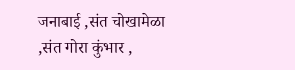जनाबाई ,संत चोखामेळा ,संत गोरा कुंभार ,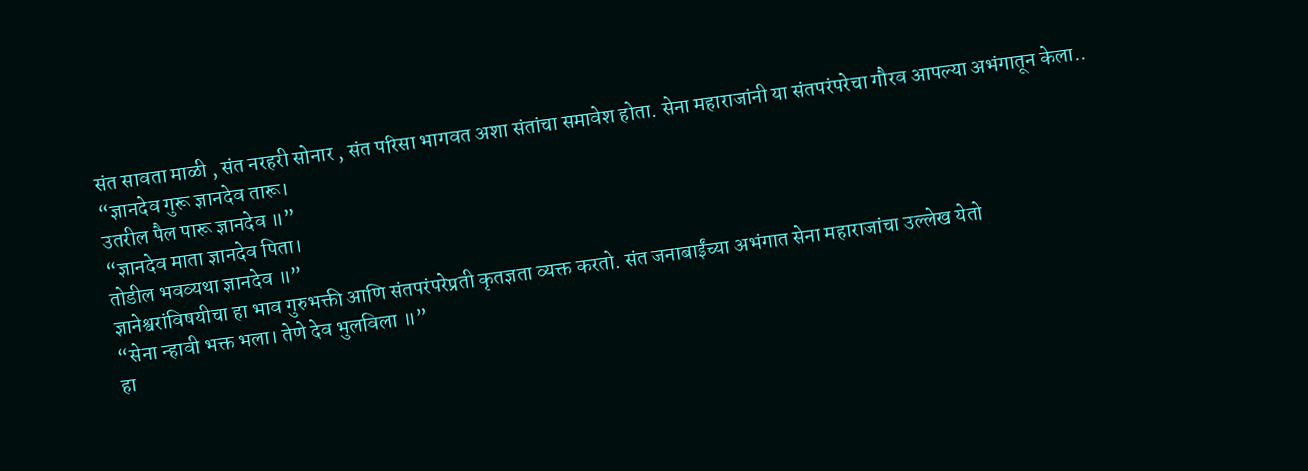संत सावता माळी , संत नरहरी सोनार , संत परिसा भागवत अशा संतांचा समावेश होता. सेना महाराजांनी या संतपरंपरेचा गौरव आपल्या अभंगातून केला..
“ज्ञानदेव गुरू ज्ञानदेव तारू।
उतरील पैल पारू ज्ञानदेव ॥”
“ज्ञानदेव माता ज्ञानदेव पिता।
तोडील भवव्यथा ज्ञानदेव ॥”
ज्ञानेश्वरांविषयीचा हा भाव गुरुभक्ती आणि संतपरंपरेप्रती कृतज्ञता व्यक्त करतो. संत जनाबाईंच्या अभंगात सेना महाराजांचा उल्लेख येतो
“सेना न्हावी भक्त भला। तेणे देव भुलविला ॥”
हा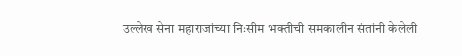उल्लेख सेना महाराजांच्या निःसीम भक्तीची समकालीन संतांनी केलेली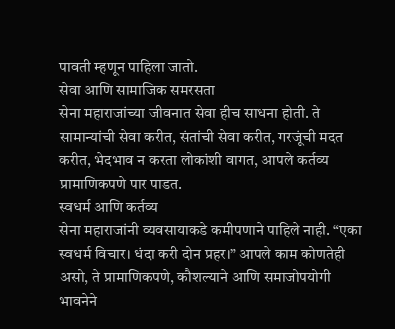पावती म्हणून पाहिला जातो.
सेवा आणि सामाजिक समरसता
सेना महाराजांच्या जीवनात सेवा हीच साधना होती. ते सामान्यांची सेवा करीत, संतांची सेवा करीत, गरजूंची मदत करीत, भेदभाव न करता लोकांशी वागत, आपले कर्तव्य प्रामाणिकपणे पार पाडत.
स्वधर्म आणि कर्तव्य
सेना महाराजांनी व्यवसायाकडे कमीपणाने पाहिले नाही. “एका स्वधर्म विचार। धंदा करी दोन प्रहर।” आपले काम कोणतेही असो, ते प्रामाणिकपणे, कौशल्याने आणि समाजोपयोगी भावनेने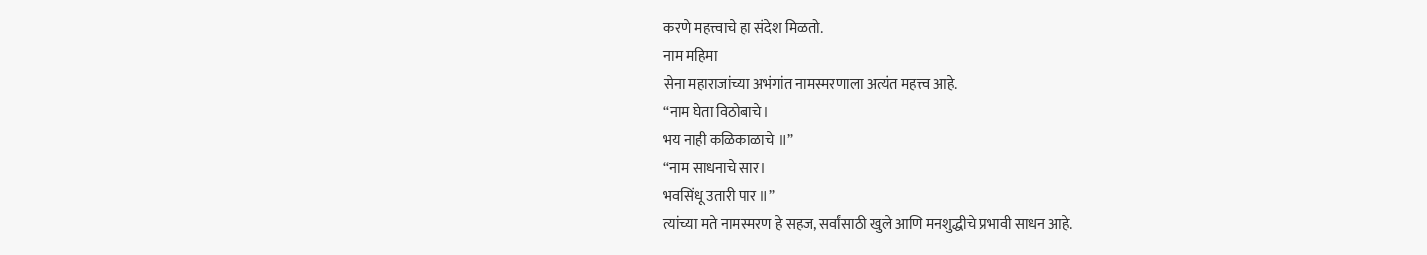करणे महत्त्वाचे हा संदेश मिळतो.
नाम महिमा
सेना महाराजांच्या अभंगांत नामस्मरणाला अत्यंत महत्त्व आहे.
“नाम घेता विठोबाचे।
भय नाही कळिकाळाचे ॥”
“नाम साधनाचे सार।
भवसिंधू उतारी पार ॥”
त्यांच्या मते नामस्मरण हे सहज, सर्वांसाठी खुले आणि मनशुद्धीचे प्रभावी साधन आहे.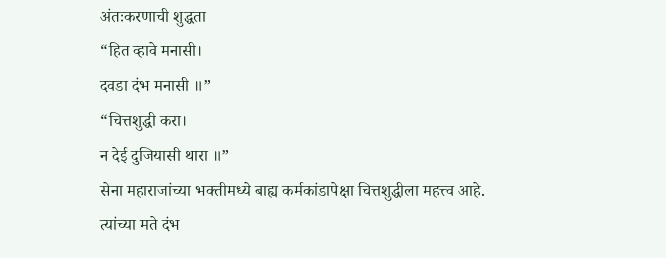अंतःकरणाची शुद्धता
“हित व्हावे मनासी।
दवडा दंभ मनासी ॥”
“चित्तशुद्धी करा।
न देई दुजियासी थारा ॥”
सेना महाराजांच्या भक्तीमध्ये बाह्य कर्मकांडापेक्षा चित्तशुद्धीला महत्त्व आहे.
त्यांच्या मते दंभ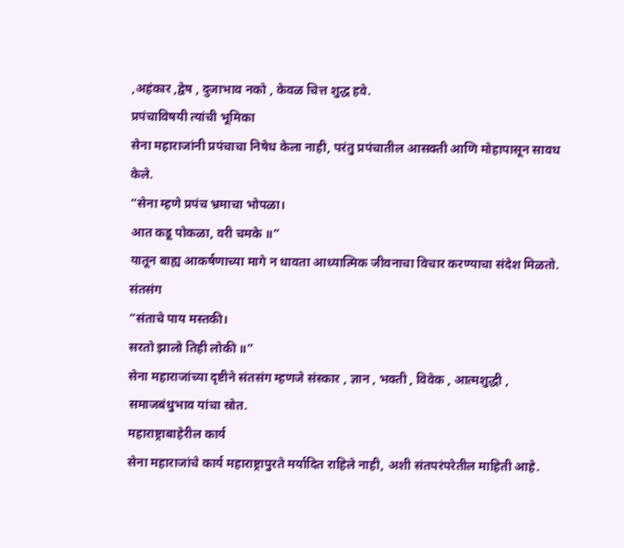,अहंकार ,द्वेष , दुजाभाव नको , केवळ चित्त शुद्ध हवे.
प्रपंचाविषयी त्यांची भूमिका
सेना महाराजांनी प्रपंचाचा निषेध केला नाही, परंतु प्रपंचातील आसक्ती आणि मोहापासून सावध केले.
“सेना म्हणे प्रपंच भ्रमाचा भोपळा।
आत कडू पोकळा, वरी चमके ॥”
यातून बाह्य आकर्षणाच्या मागे न धावता आध्यात्मिक जीवनाचा विचार करण्याचा संदेश मिळतो.
संतसंग
“संताचे पाय मस्तकी।
सरतो झालो तिही लोकी ॥”
सेना महाराजांच्या दृष्टीने संतसंग म्हणजे संस्कार , ज्ञान , भक्ती , विवेक , आत्मशुद्धी , समाजबंधुभाव यांचा स्रोत.
महाराष्ट्राबाहेरील कार्य
सेना महाराजांचे कार्य महाराष्ट्रापुरते मर्यादित राहिले नाही, अशी संतपरंपरेतील माहिती आहे.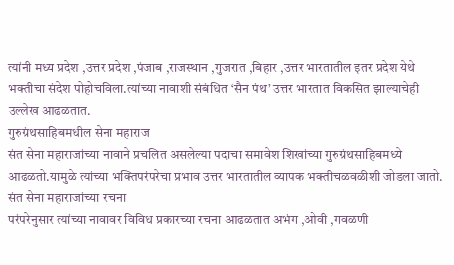त्यांनी मध्य प्रदेश ,उत्तर प्रदेश ,पंजाब ,राजस्थान ,गुजरात ,बिहार ,उत्तर भारतातील इतर प्रदेश येथे भक्तीचा संदेश पोहोचविला.त्यांच्या नावाशी संबंधित ‘सैन पंथ’ उत्तर भारतात विकसित झाल्याचेही उल्लेख आढळतात.
गुरुग्रंथसाहिबमधील सेना महाराज
संत सेना महाराजांच्या नावाने प्रचलित असलेल्या पदाचा समावेश शिखांच्या गुरुग्रंथसाहिबमध्ये आढळतो.यामुळे त्यांच्या भक्तिपरंपरेचा प्रभाव उत्तर भारतातील व्यापक भक्तीचळवळीशी जोडला जातो.
संत सेना महाराजांच्या रचना
परंपरेनुसार त्यांच्या नावावर विविध प्रकारच्या रचना आढळतात अभंग ,ओवी ,गवळणी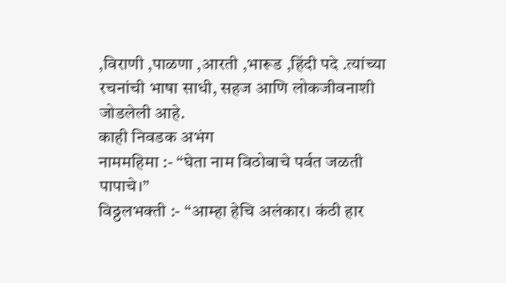,विराणी ,पाळणा ,आरती ,भारूड ,हिंदी पदे .त्यांच्या रचनांची भाषा साधी, सहज आणि लोकजीवनाशी जोडलेली आहे.
काही निवडक अभंग
नाममहिमा :- “घेता नाम विठोबाचे पर्वत जळती पापाचे।”
विठ्ठलभक्ती :- “आम्हा हेचि अलंकार। कंठी हार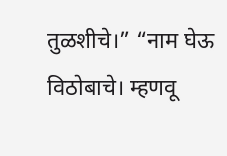तुळशीचे।” “नाम घेऊ विठोबाचे। म्हणवू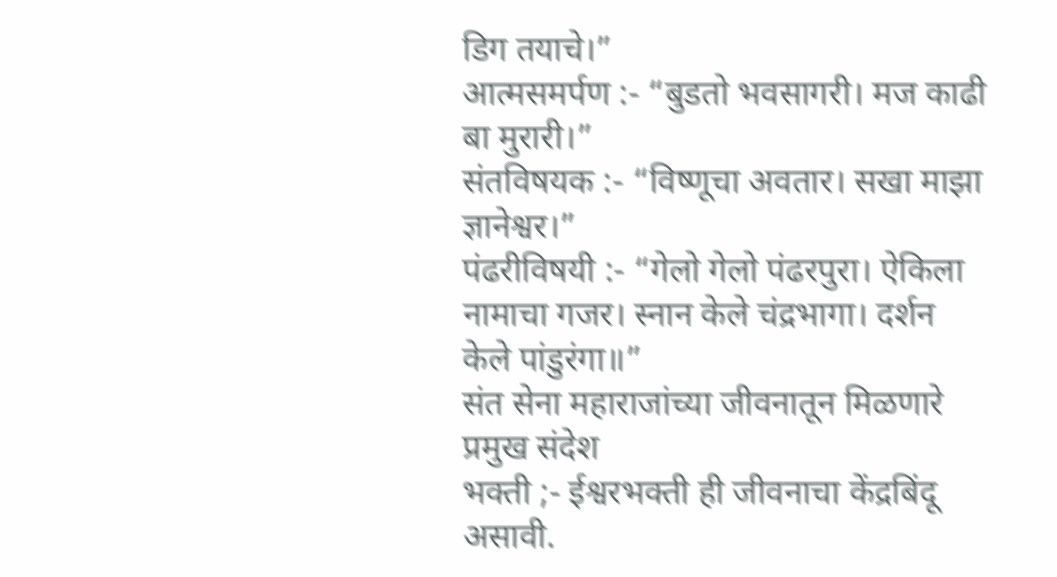डिग तयाचे।”
आत्मसमर्पण :- “बुडतो भवसागरी। मज काढी बा मुरारी।”
संतविषयक :- “विष्णूचा अवतार। सखा माझा ज्ञानेश्वर।”
पंढरीविषयी :- “गेलो गेलो पंढरपुरा। ऐकिला नामाचा गजर। स्नान केले चंद्रभागा। दर्शन केले पांडुरंगा॥”
संत सेना महाराजांच्या जीवनातून मिळणारे प्रमुख संदेश
भक्ती ;- ईश्वरभक्ती ही जीवनाचा केंद्रबिंदू असावी.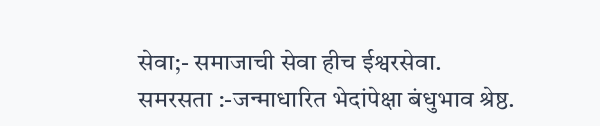सेवा;- समाजाची सेवा हीच ईश्वरसेवा.
समरसता :-जन्माधारित भेदांपेक्षा बंधुभाव श्रेष्ठ.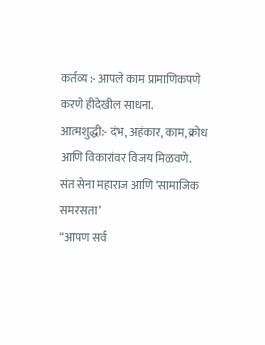कर्तव्य :- आपले काम प्रामाणिकपणे करणे हीदेखील साधना.
आत्मशुद्धी:- दंभ, अहंकार, काम, क्रोध आणि विकारांवर विजय मिळवणे.
संत सेना महाराज आणि ‘सामाजिक समरसता’
“आपण सर्व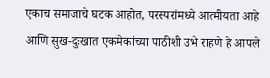एकाच समाजाचे घटक आहोत, परस्परांमध्ये आत्मीयता आहे आणि सुख-दुःखात एकमेकांच्या पाठीशी उभे राहणे हे आपले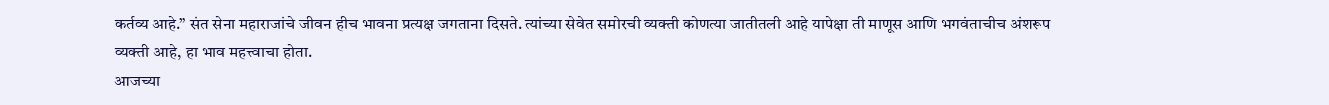कर्तव्य आहे.” संत सेना महाराजांचे जीवन हीच भावना प्रत्यक्ष जगताना दिसते. त्यांच्या सेवेत समोरची व्यक्ती कोणत्या जातीतली आहे यापेक्षा ती माणूस आणि भगवंताचीच अंशरूप व्यक्ती आहे, हा भाव महत्त्वाचा होता.
आजच्या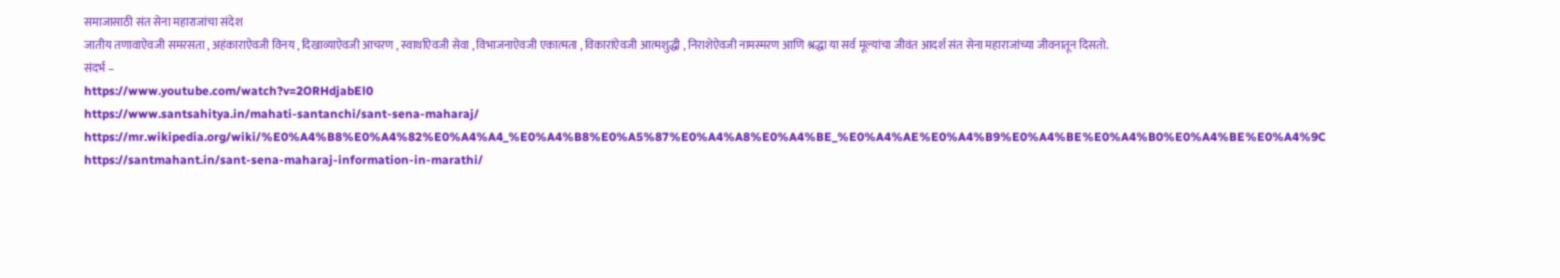समाजासाठी संत सेना महाराजांचा संदेश
जातीय तणावाऐवजी समरसता , अहंकाराऐवजी विनय , दिखाव्याऐवजी आचरण , स्वार्थाऐवजी सेवा , विभाजनाऐवजी एकात्मता , विकारांऐवजी आत्मशुद्धी , निराशेऐवजी नामस्मरण आणि श्रद्धा या सर्व मूल्यांचा जीवंत आदर्श संत सेना महाराजांच्या जीवनातून दिसतो.
संदर्भ –
https://www.youtube.com/watch?v=2ORHdjabEl0
https://www.santsahitya.in/mahati-santanchi/sant-sena-maharaj/
https://mr.wikipedia.org/wiki/%E0%A4%B8%E0%A4%82%E0%A4%A4_%E0%A4%B8%E0%A5%87%E0%A4%A8%E0%A4%BE_%E0%A4%AE%E0%A4%B9%E0%A4%BE%E0%A4%B0%E0%A4%BE%E0%A4%9C
https://santmahant.in/sant-sena-maharaj-information-in-marathi/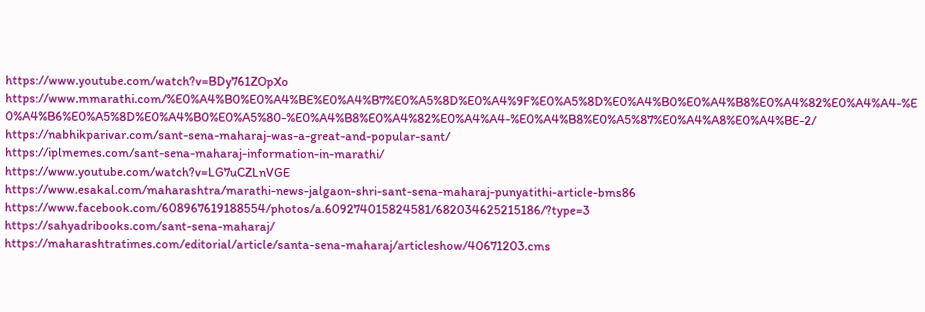https://www.youtube.com/watch?v=BDy761ZOpXo
https://www.mmarathi.com/%E0%A4%B0%E0%A4%BE%E0%A4%B7%E0%A5%8D%E0%A4%9F%E0%A5%8D%E0%A4%B0%E0%A4%B8%E0%A4%82%E0%A4%A4-%E0%A4%B6%E0%A5%8D%E0%A4%B0%E0%A5%80-%E0%A4%B8%E0%A4%82%E0%A4%A4-%E0%A4%B8%E0%A5%87%E0%A4%A8%E0%A4%BE-2/
https://nabhikparivar.com/sant-sena-maharaj-was-a-great-and-popular-sant/
https://iplmemes.com/sant-sena-maharaj-information-in-marathi/
https://www.youtube.com/watch?v=LG7uCZLnVGE
https://www.esakal.com/maharashtra/marathi-news-jalgaon-shri-sant-sena-maharaj-punyatithi-article-bms86
https://www.facebook.com/608967619188554/photos/a.609274015824581/682034625215186/?type=3
https://sahyadribooks.com/sant-sena-maharaj/
https://maharashtratimes.com/editorial/article/santa-sena-maharaj/articleshow/40671203.cms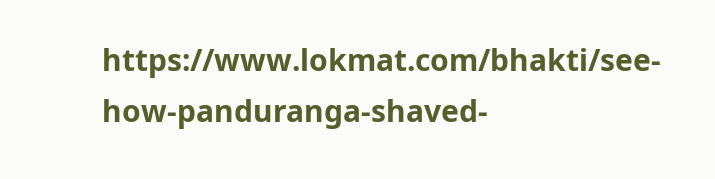https://www.lokmat.com/bhakti/see-how-panduranga-shaved-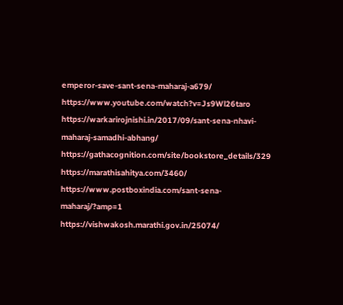emperor-save-sant-sena-maharaj-a679/
https://www.youtube.com/watch?v=Js9Wl26taro
https://warkarirojnishi.in/2017/09/sant-sena-nhavi-maharaj-samadhi-abhang/
https://gathacognition.com/site/bookstore_details/329
https://marathisahitya.com/3460/
https://www.postboxindia.com/sant-sena-maharaj/?amp=1
https://vishwakosh.marathi.gov.in/25074/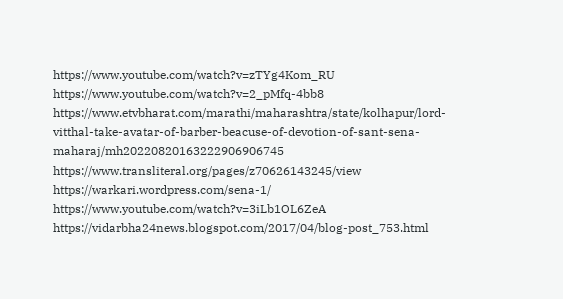https://www.youtube.com/watch?v=zTYg4Kom_RU
https://www.youtube.com/watch?v=2_pMfq-4bb8
https://www.etvbharat.com/marathi/maharashtra/state/kolhapur/lord-vitthal-take-avatar-of-barber-beacuse-of-devotion-of-sant-sena-maharaj/mh20220820163222906906745
https://www.transliteral.org/pages/z70626143245/view
https://warkari.wordpress.com/sena-1/
https://www.youtube.com/watch?v=3iLb1OL6ZeA
https://vidarbha24news.blogspot.com/2017/04/blog-post_753.html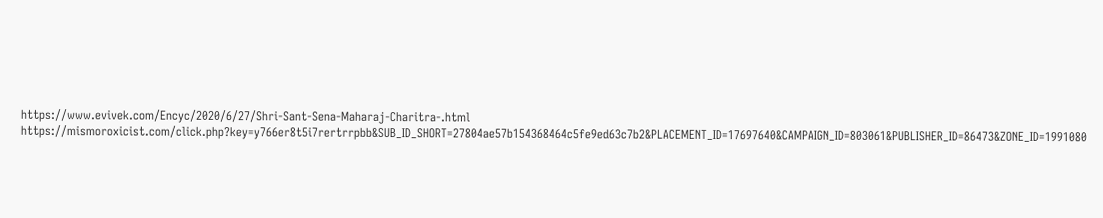https://www.evivek.com/Encyc/2020/6/27/Shri-Sant-Sena-Maharaj-Charitra-.html
https://mismoroxicist.com/click.php?key=y766er8t5i7rertrrpbb&SUB_ID_SHORT=27804ae57b154368464c5fe9ed63c7b2&PLACEMENT_ID=17697640&CAMPAIGN_ID=803061&PUBLISHER_ID=86473&ZONE_ID=1991080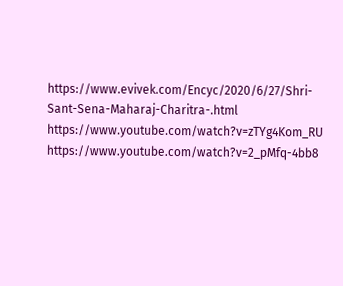https://www.evivek.com/Encyc/2020/6/27/Shri-Sant-Sena-Maharaj-Charitra-.html
https://www.youtube.com/watch?v=zTYg4Kom_RU
https://www.youtube.com/watch?v=2_pMfq-4bb8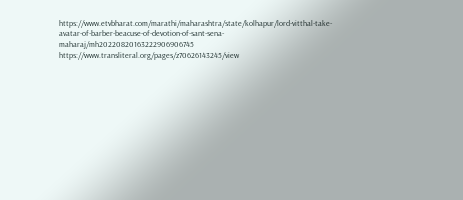https://www.etvbharat.com/marathi/maharashtra/state/kolhapur/lord-vitthal-take-avatar-of-barber-beacuse-of-devotion-of-sant-sena-maharaj/mh20220820163222906906745
https://www.transliteral.org/pages/z70626143245/view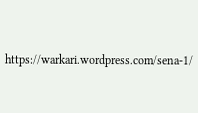https://warkari.wordpress.com/sena-1/